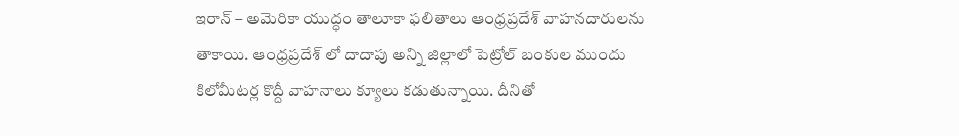ఇరాన్ – అమెరికా యుద్ధం తాలూకా ఫలితాలు ఆంధ్రప్రదేశ్ వాహనదారులను తాకాయి. ఆంధ్రప్రదేశ్ లో దాదాపు అన్ని జిల్లాలో పెట్రోల్ బంకుల ముందు కిలోమీటర్ల కొద్దీ వాహనాలు క్యూలు కడుతున్నాయి. దీనితో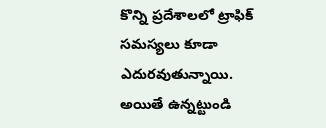కొన్ని ప్రదేశాలలో ట్రాఫిక్ సమస్యలు కూడా ఎదురవుతున్నాయి.
అయితే ఉన్నట్టుండి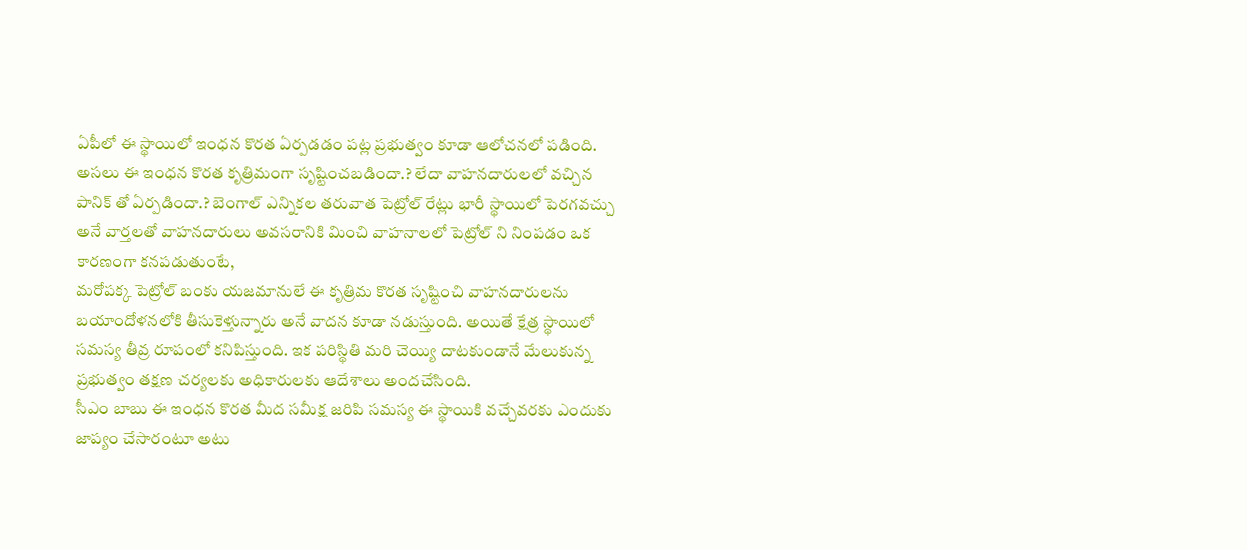ఏపీలో ఈ స్థాయిలో ఇంధన కొరత ఏర్పడడం పట్ల ప్రభుత్వం కూడా ఆలోచనలో పడింది. అసలు ఈ ఇంధన కొరత కృత్రిమంగా సృష్టించబడిందా.? లేదా వాహనదారులలో వచ్చిన పానిక్ తో ఏర్పడిందా.? బెంగాల్ ఎన్నికల తరువాత పెట్రోల్ రేట్లు భారీ స్థాయిలో పెరగవచ్చు అనే వార్తలతో వాహనదారులు అవసరానికి మించి వాహనాలలో పెట్రోల్ ని నింపడం ఒక కారణంగా కనపడుతుంటే,
మరోపక్క పెట్రోల్ బంకు యజమానులే ఈ కృత్రిమ కొరత సృష్టించి వాహనదారులను బయాందోళనలోకి తీసుకెళ్తున్నారు అనే వాదన కూడా నడుస్తుంది. అయితే క్షేత్ర స్థాయిలో సమస్య తీవ్ర రూపంలో కనిపిస్తుంది. ఇక పరిస్థితి మరి చెయ్యి దాటకుండానే మేలుకున్న ప్రభుత్వం తక్షణ చర్యలకు అధికారులకు ఆదేశాలు అందచేసింది.
సీఎం బాబు ఈ ఇంధన కొరత మీద సమీక్ష జరిపి సమస్య ఈ స్థాయికి వచ్చేవరకు ఎందుకు జాప్యం చేసారంటూ అటు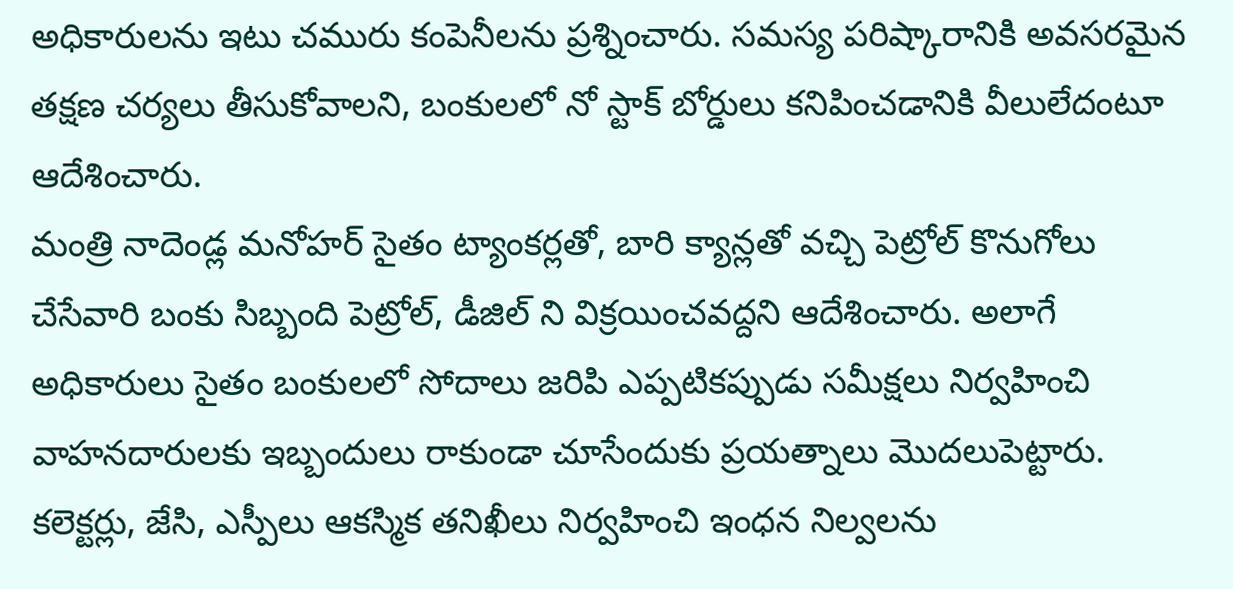అధికారులను ఇటు చమురు కంపెనీలను ప్రశ్నించారు. సమస్య పరిష్కారానికి అవసరమైన తక్షణ చర్యలు తీసుకోవాలని, బంకులలో నో స్టాక్ బోర్డులు కనిపించడానికి వీలులేదంటూ ఆదేశించారు.
మంత్రి నాదెండ్ల మనోహర్ సైతం ట్యాంకర్లతో, బారి క్యాన్లతో వచ్చి పెట్రోల్ కొనుగోలు చేసేవారి బంకు సిబ్బంది పెట్రోల్, డీజిల్ ని విక్రయించవద్దని ఆదేశించారు. అలాగే అధికారులు సైతం బంకులలో సోదాలు జరిపి ఎప్పటికప్పుడు సమీక్షలు నిర్వహించి వాహనదారులకు ఇబ్బందులు రాకుండా చూసేందుకు ప్రయత్నాలు మొదలుపెట్టారు.
కలెక్టర్లు, జేసి, ఎస్పీలు ఆకస్మిక తనిఖీలు నిర్వహించి ఇంధన నిల్వలను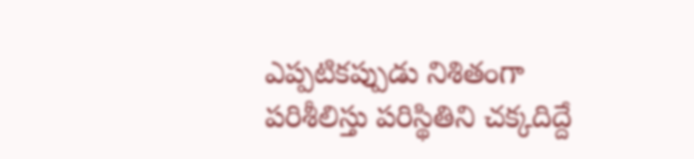ఎప్పటికప్పుడు నిశితంగా పరిశీలిస్తు పరిస్థితిని చక్కదిద్దే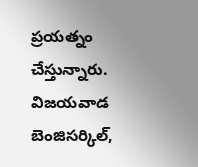ప్రయత్నం చేస్తున్నారు. విజయవాడ బెంజిసర్కిల్,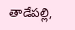తాడేపల్లి,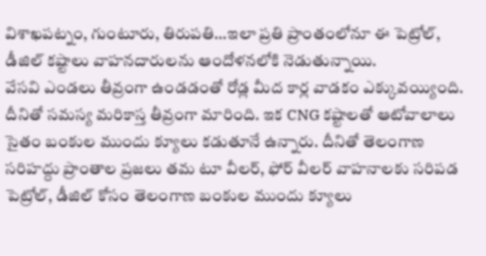విశాఖపట్నం, గుంటూరు, తిరుపతి…ఇలా ప్రతి ప్రాంతంలోనూ ఈ పెట్రోల్, డీజిల్ కష్టాలు వాహనదారులను ఆందోళనలోకి నెడుతున్నాయి.
వేసవి ఎండలు తీవ్రంగా ఉండడంతో రోడ్ల మీద కార్ల వాడకం ఎక్కువయ్యింది. దీనితో సమస్య మరికాస్త తీవ్రంగా మారింది. ఇక CNG కష్టాలతో ఆటోవాలాలు సైతం బంకుల ముందు క్యూలు కడుతూనే ఉన్నారు. దీనితో తెలంగాణ సరిహద్దు ప్రాంతాల ప్రజలు తమ టూ వీలర్, ఫోర్ వీలర్ వాహనాలకు సరిపడ పెట్రోల్, డీజిల్ కోసం తెలంగాణ బంకుల ముందు క్యూలు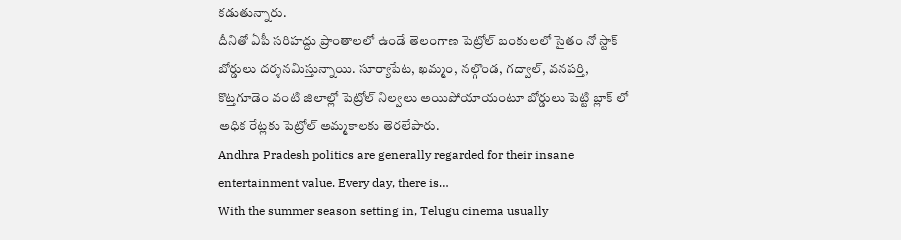కడుతున్నారు.
దీనితో ఏపీ సరిహద్దు ప్రాంతాలలో ఉండే తెలంగాణ పెట్రోల్ బంకులలో సైతం నో స్టాక్ బోర్డులు దర్శనమిస్తున్నాయి. సూర్యాపేట, ఖమ్మం, నల్గొండ, గద్వాల్, వనపర్తి, కొట్తగూడెం వంటి జిలాల్లో పెట్రోల్ నిల్వలు అయిపోయాయంటూ బోర్డులు పెట్టి బ్లాక్ లో అధిక రేట్లకు పెట్రోల్ అమ్మకాలకు తెరలేపారు.
Andhra Pradesh politics are generally regarded for their insane entertainment value. Every day, there is…
With the summer season setting in, Telugu cinema usually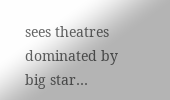sees theatres dominated by big star…